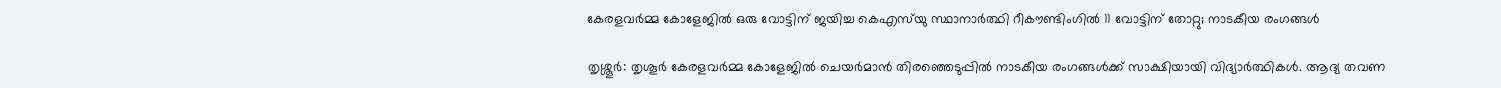കേരളവര്‍മ്മ കോളേജില്‍ ഒരു വോട്ടിന് ജയിച്ച കെഎസ്‌യു സ്ഥാനാര്‍ത്ഥി റീകൗണ്ടിംഗില്‍ 11 വോട്ടിന് തോറ്റു; നാടകീയ രംഗങ്ങള്‍

തൃശ്ശൂര്‍: തൃശൂര്‍ കേരളവര്‍മ്മ കോളേജില്‍ ചെയര്‍മാന്‍ തിരഞ്ഞെടുപ്പില്‍ നാടകീയ രംഗങ്ങള്‍ക്ക് സാക്ഷിയായി വിദ്യാര്‍ത്ഥികള്‍. ആദ്യ തവണ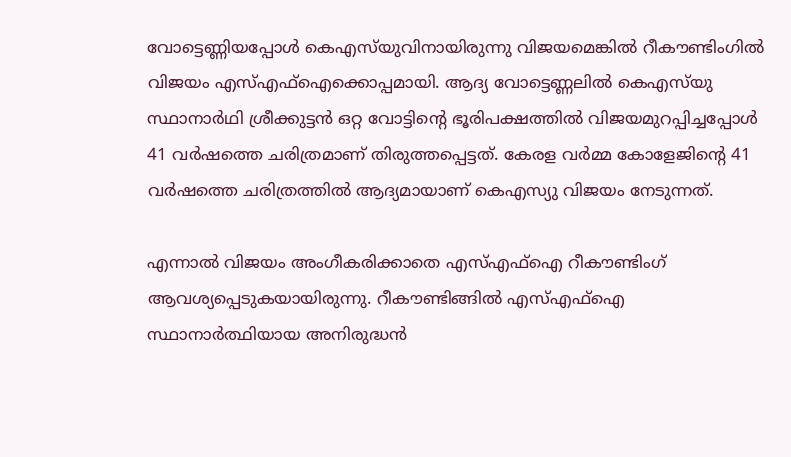വോട്ടെണ്ണിയപ്പോള്‍ കെഎസ്‌യുവിനായിരുന്നു വിജയമെങ്കില്‍ റീകൗണ്ടിംഗില്‍ വിജയം എസ്എഫ്‌ഐക്കൊപ്പമായി. ആദ്യ വോട്ടെണ്ണലില്‍ കെഎസ്‌യു സ്ഥാനാര്‍ഥി ശ്രീക്കുട്ടന്‍ ഒറ്റ വോട്ടിന്റെ ഭൂരിപക്ഷത്തില്‍ വിജയമുറപ്പിച്ചപ്പോള്‍ 41 വര്‍ഷത്തെ ചരിത്രമാണ് തിരുത്തപ്പെട്ടത്. കേരള വര്‍മ്മ കോളേജിന്റെ 41 വര്‍ഷത്തെ ചരിത്രത്തില്‍ ആദ്യമായാണ് കെഎസ്യു വിജയം നേടുന്നത്.

എന്നാല്‍ വിജയം അംഗീകരിക്കാതെ എസ്എഫ്‌ഐ റീകൗണ്ടിംഗ് ആവശ്യപ്പെടുകയായിരുന്നു. റീകൗണ്ടിങ്ങില്‍ എസ്എഫ്‌ഐ സ്ഥാനാര്‍ത്ഥിയായ അനിരുദ്ധന്‍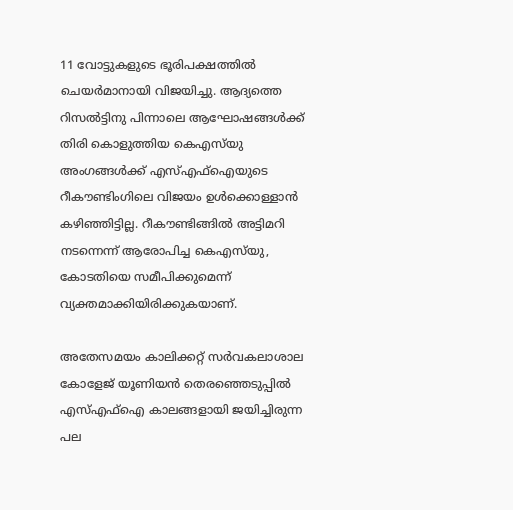11 വോട്ടുകളുടെ ഭൂരിപക്ഷത്തില്‍ ചെയര്‍മാനായി വിജയിച്ചു. ആദ്യത്തെ റിസല്‍ട്ടിനു പിന്നാലെ ആഘോഷങ്ങള്‍ക്ക് തിരി കൊളുത്തിയ കെഎസ്‌യു അംഗങ്ങള്‍ക്ക് എസ്എഫ്‌ഐയുടെ റീകൗണ്ടിംഗിലെ വിജയം ഉള്‍ക്കൊള്ളാന്‍ കഴിഞ്ഞിട്ടില്ല. റീകൗണ്ടിങ്ങില്‍ അട്ടിമറി നടന്നെന്ന് ആരോപിച്ച കെഎസ്‌യു, കോടതിയെ സമീപിക്കുമെന്ന് വ്യക്തമാക്കിയിരിക്കുകയാണ്.

അതേസമയം കാലിക്കറ്റ് സര്‍വകലാശാല കോളേജ് യൂണിയന്‍ തെരഞ്ഞെടുപ്പില്‍ എസ്എഫ്‌ഐ കാലങ്ങളായി ജയിച്ചിരുന്ന പല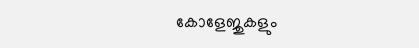കോളേജുകളും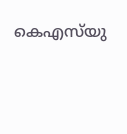കെഎസ്‌യു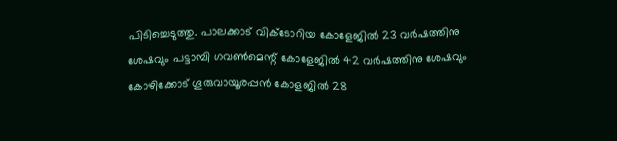പിടിച്ചെടുത്തു. പാലക്കാട് വിക്ടോറിയ കോളേജില്‍ 23 വര്‍ഷത്തിനു ശേഷവും പട്ടാമ്പി ഗവണ്‍മെന്റ് കോളേജില്‍ 42 വര്‍ഷത്തിനു ശേഷവും കോഴിക്കോട് ഗൂരുവായൂരപ്പന്‍ കോളജില്‍ 28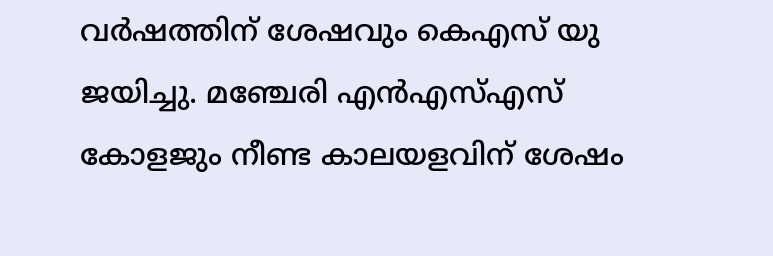വര്‍ഷത്തിന് ശേഷവും കെഎസ് യു ജയിച്ചു. മഞ്ചേരി എന്‍എസ്എസ് കോളജും നീണ്ട കാലയളവിന് ശേഷം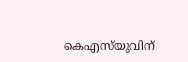കെഎസ്‌യുവിന്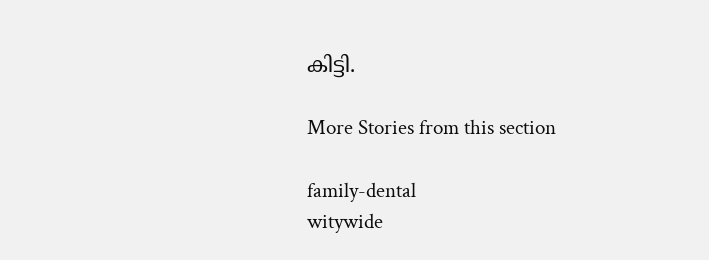കിട്ടി.

More Stories from this section

family-dental
witywide